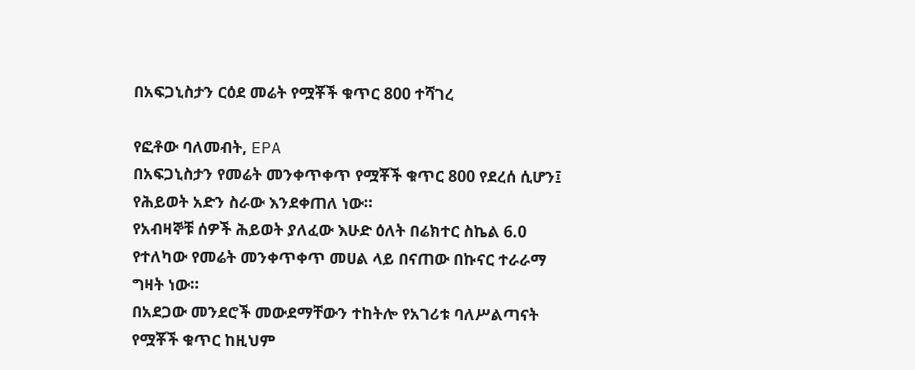በአፍጋኒስታን ርዕደ መሬት የሟቾች ቁጥር 800 ተሻገረ

የፎቶው ባለመብት, EPA
በአፍጋኒስታን የመሬት መንቀጥቀጥ የሟቾች ቁጥር 800 የደረሰ ሲሆን፤ የሕይወት አድን ስራው እንደቀጠለ ነው።
የአብዛኞቹ ሰዎች ሕይወት ያለፈው እሁድ ዕለት በሬክተር ስኬል 6.0 የተለካው የመሬት መንቀጥቀጥ መሀል ላይ በናጠው በኩናር ተራራማ ግዛት ነው።
በአደጋው መንደሮች መውደማቸውን ተከትሎ የአገሪቱ ባለሥልጣናት የሟቾች ቁጥር ከዚህም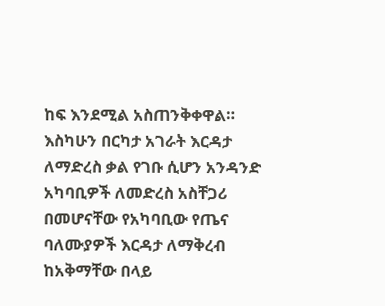ከፍ እንደሚል አስጠንቅቀዋል።
እስካሁን በርካታ አገራት እርዳታ ለማድረስ ቃል የገቡ ሲሆን አንዳንድ አካባቢዎች ለመድረስ አስቸጋሪ በመሆናቸው የአካባቢው የጤና ባለሙያዎች እርዳታ ለማቅረብ ከአቅማቸው በላይ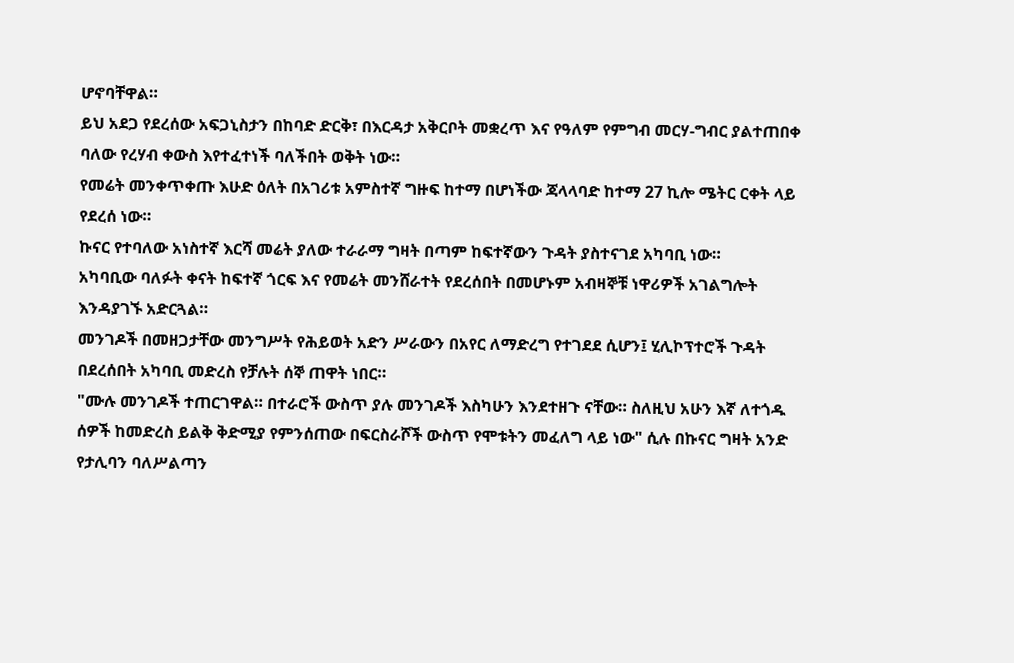ሆኖባቸዋል።
ይህ አደጋ የደረሰው አፍጋኒስታን በከባድ ድርቅ፣ በእርዳታ አቅርቦት መቋረጥ እና የዓለም የምግብ መርሃ-ግብር ያልተጠበቀ ባለው የረሃብ ቀውስ እየተፈተነች ባለችበት ወቅት ነው።
የመሬት መንቀጥቀጡ እሁድ ዕለት በአገሪቱ አምስተኛ ግዙፍ ከተማ በሆነችው ጃላላባድ ከተማ 27 ኪሎ ሜትር ርቀት ላይ የደረሰ ነው።
ኩናር የተባለው አነስተኛ እርሻ መሬት ያለው ተራራማ ግዛት በጣም ከፍተኛውን ጉዳት ያስተናገደ አካባቢ ነው።
አካባቢው ባለፉት ቀናት ከፍተኛ ጎርፍ እና የመሬት መንሸራተት የደረሰበት በመሆኑም አብዛኞቹ ነዋሪዎች አገልግሎት እንዳያገኙ አድርጓል።
መንገዶች በመዘጋታቸው መንግሥት የሕይወት አድን ሥራውን በአየር ለማድረግ የተገደደ ሲሆን፤ ሂሊኮፕተሮች ጉዳት በደረሰበት አካባቢ መድረስ የቻሉት ሰኞ ጠዋት ነበር።
"ሙሉ መንገዶች ተጠርገዋል። በተራሮች ውስጥ ያሉ መንገዶች እስካሁን እንደተዘጉ ናቸው። ስለዚህ አሁን እኛ ለተጎዱ ሰዎች ከመድረስ ይልቅ ቅድሚያ የምንሰጠው በፍርስራሾች ውስጥ የሞቱትን መፈለግ ላይ ነው" ሲሉ በኩናር ግዛት አንድ የታሊባን ባለሥልጣን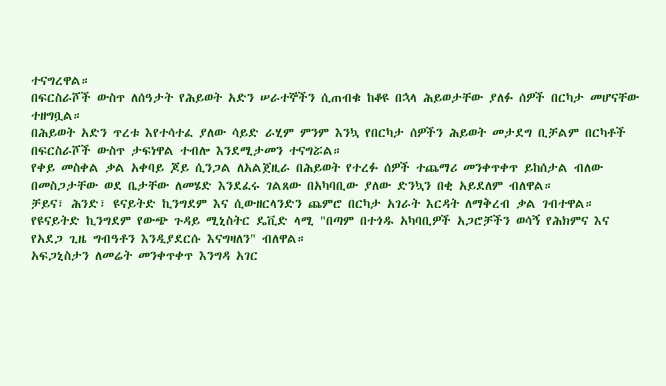ተናግረዋል።
በፍርስራሾች ውስጥ ለሰዓታት የሕይወት አድን ሠራተኞችን ሲጠብቁ ከቆዩ በኋላ ሕይወታቸው ያለፉ ሰዎች በርካታ መሆናቸው ተዘግቧል።
በሕይወት አድን ጥረቱ እየተሳተፈ ያለው ሳይድ ራሂም ምንም እንኳ የበርካታ ሰዎችን ሕይወት መታደግ ቢቻልም በርካቶች በፍርስራሾች ውስጥ ታፍነዋል ተብሎ እንደሚታመን ተናግሯል።
የቀይ መስቀል ቃል አቀባይ ጆይ ሲንጋል ለአልጀዚራ በሕይወት የተረፉ ሰዎች ተጨማሪ መንቀጥቀጥ ይከሰታል ብለው በመስጋታቸው ወደ ቤታቸው ለመሄድ እንደፈሩ ገልጸው በአካባቢው ያለው ድንኳን በቂ አይደለም ብለዋል።
ቻይና፣ ሕንድ፣ ዩናይትድ ኪንግደም እና ሲውዘርላንድን ጨምሮ በርካታ አገራት እርዳት ለማቅረብ ቃል ገብተዋል።
የዩናይትድ ኪንግደም የውጭ ጉዳይ ሚኒስትር ዴቪድ ላሚ "በጣም በተጎዱ አካባቢዎች አጋሮቻችን ወሳኝ የሕክምና እና የአደጋ ጊዜ ግብዓቶን እንዲያደርሱ እናግዛለን" ብለዋል።
አፍጋኒስታን ለመሬት መንቀጥቀጥ እንግዳ አገር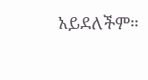አይደለችም።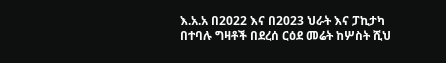እ.አ.አ በ2022 እና በ2023 ህራት እና ፓኪታካ በተባሉ ግዛቶች በደረሰ ርዕደ መሬት ከሦስት ሺህ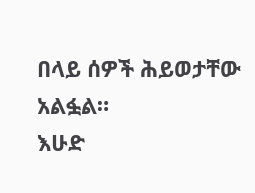በላይ ሰዎች ሕይወታቸው አልፏል።
እሁድ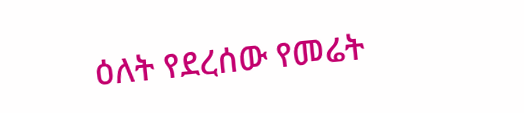ዕለት የደረሰው የመሬት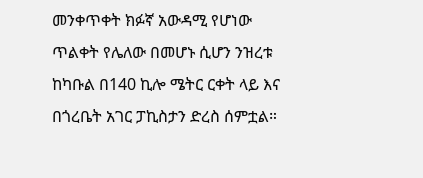መንቀጥቀት ክፉኛ አውዳሚ የሆነው ጥልቀት የሌለው በመሆኑ ሲሆን ንዝረቱ ከካቡል በ140 ኪሎ ሜትር ርቀት ላይ እና በጎረቤት አገር ፓኪስታን ድረስ ሰምቷል።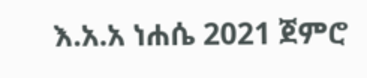እ.አ.አ ነሐሴ 2021 ጀምሮ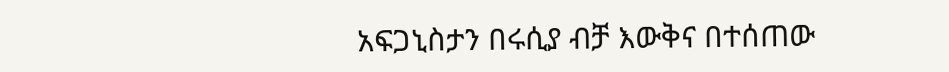አፍጋኒስታን በሩሲያ ብቻ እውቅና በተሰጠው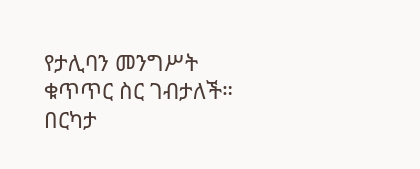የታሊባን መንግሥት ቁጥጥር ስር ገብታለች።
በርካታ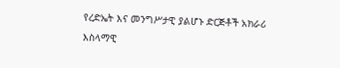የረድኤት እና መንግሥታዊ ያልሆኑ ድርጅቶች አክራሪ እስላማዊ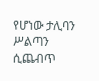የሆነው ታሊባን ሥልጣን ሲጨብጥ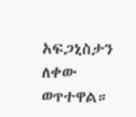አፍጋኒስታን ለቀው ወጥተዋል።